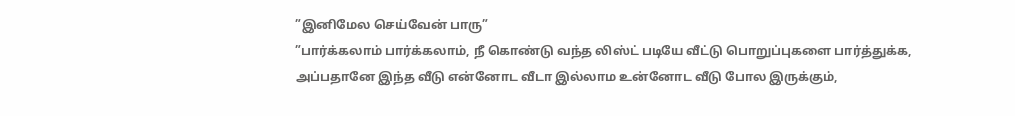”இனிமேல செய்வேன் பாரு”
”பார்க்கலாம் பார்க்கலாம், நீ கொண்டு வந்த லிஸ்ட் படியே வீட்டு பொறுப்புகளை பார்த்துக்க, அப்பதானே இந்த வீடு என்னோட வீடா இல்லாம உன்னோட வீடு போல இருக்கும்,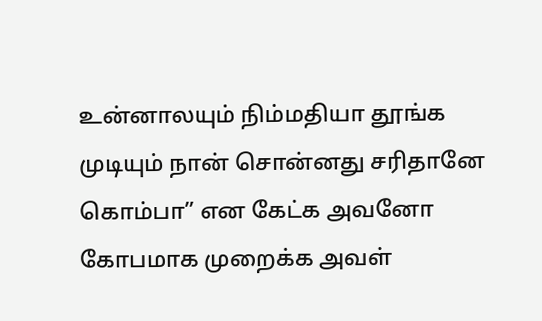உன்னாலயும் நிம்மதியா தூங்க முடியும் நான் சொன்னது சரிதானே கொம்பா” என கேட்க அவனோ கோபமாக முறைக்க அவள்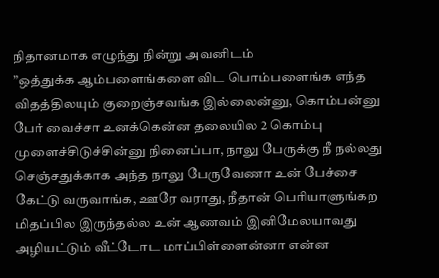நிதானமாக எழுந்து நின்று அவனிடம்
”ஒத்துக்க ஆம்பளைங்களை விட பொம்பளைங்க எந்த விதத்திலயும் குறைஞ்சவங்க இல்லைன்னு, கொம்பன்னு பேர் வைச்சா உனக்கென்ன தலையில 2 கொம்பு முளைச்சிடுச்சின்னு நினைப்பா, நாலு பேருக்கு நீ நல்லது செஞ்சதுக்காக அந்த நாலு பேருவேணா உன் பேச்சை கேட்டு வருவாங்க, ஊரே வராது, நீதான் பெரியாளுங்கற மிதப்பில இருந்தல்ல உன் ஆணவம் இனிமேலயாவது அழியட்டும் வீட்டோட மாப்பிள்ளைன்னா என்ன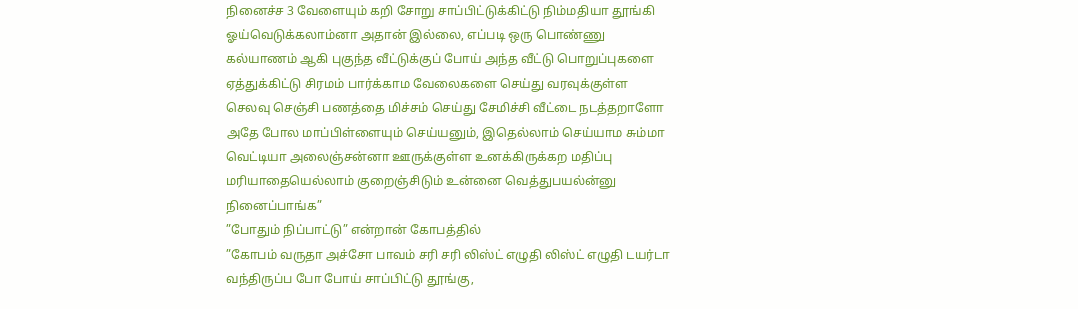நினைச்ச 3 வேளையும் கறி சோறு சாப்பிட்டுக்கிட்டு நிம்மதியா தூங்கி ஓய்வெடுக்கலாம்னா அதான் இல்லை, எப்படி ஒரு பொண்ணு கல்யாணம் ஆகி புகுந்த வீட்டுக்குப் போய் அந்த வீட்டு பொறுப்புகளை ஏத்துக்கிட்டு சிரமம் பார்க்காம வேலைகளை செய்து வரவுக்குள்ள செலவு செஞ்சி பணத்தை மிச்சம் செய்து சேமிச்சி வீட்டை நடத்தறாளோ அதே போல மாப்பிள்ளையும் செய்யனும், இதெல்லாம் செய்யாம சும்மா வெட்டியா அலைஞ்சன்னா ஊருக்குள்ள உனக்கிருக்கற மதிப்பு மரியாதையெல்லாம் குறைஞ்சிடும் உன்னை வெத்துபயல்ன்னு நினைப்பாங்க”
”போதும் நிப்பாட்டு” என்றான் கோபத்தில்
”கோபம் வருதா அச்சோ பாவம் சரி சரி லிஸ்ட் எழுதி லிஸ்ட் எழுதி டயர்டா வந்திருப்ப போ போய் சாப்பிட்டு தூங்கு,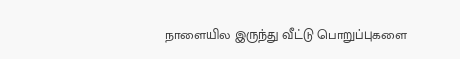நாளையில இருந்து வீட்டு பொறுப்புகளை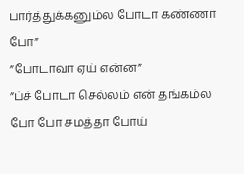பார்த்துக்கனும்ல போடா கண்ணா போ”
”போடாவா ஏய் என்ன”
”ப்ச் போடா செல்லம் என் தங்கம்ல போ போ சமத்தா போய்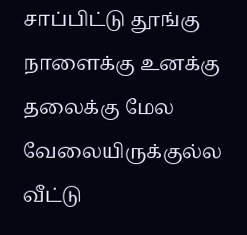சாப்பிட்டு தூங்கு நாளைக்கு உனக்கு தலைக்கு மேல வேலையிருக்குல்ல வீட்டு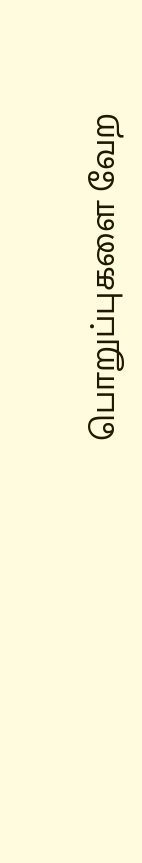பொறுப்புகளை வேற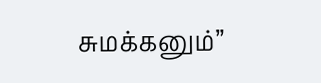சுமக்கனும்”